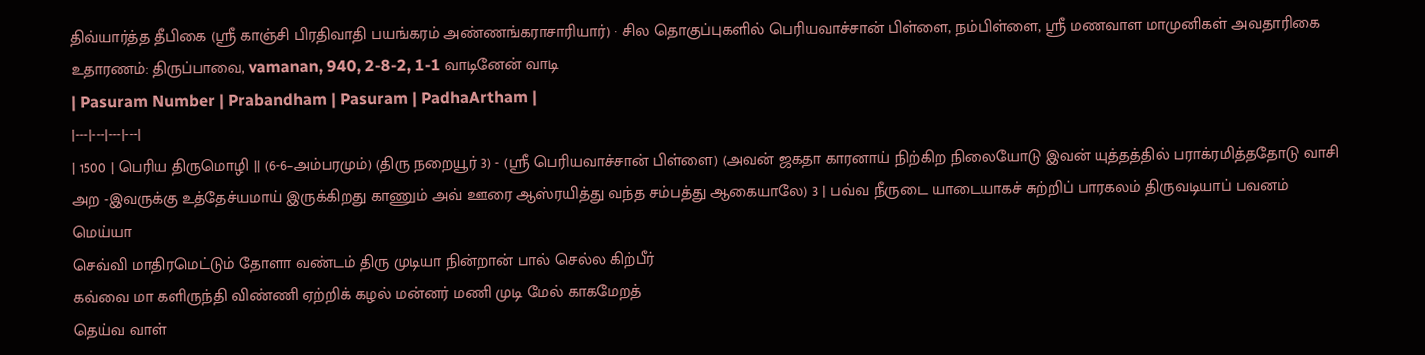திவ்யார்த்த தீபிகை (ஸ்ரீ காஞ்சி பிரதிவாதி பயங்கரம் அண்ணங்கராசாரியார்) · சில தொகுப்புகளில் பெரியவாச்சான் பிள்ளை, நம்பிள்ளை, ஸ்ரீ மணவாள மாமுனிகள் அவதாரிகை
உதாரணம்: திருப்பாவை, vamanan, 940, 2-8-2, 1-1 வாடினேன் வாடி
| Pasuram Number | Prabandham | Pasuram | PadhaArtham |
|---|---|---|---|
| 1500 | பெரிய திருமொழி || (6-6–அம்பரமும்) (திரு நறையூர் 3) - (ஸ்ரீ பெரியவாச்சான் பிள்ளை) (அவன் ஜகதா காரனாய் நிற்கிற நிலையோடு இவன் யுத்தத்தில் பராக்ரமித்ததோடு வாசி அற -இவருக்கு உத்தேச்யமாய் இருக்கிறது காணும் அவ் ஊரை ஆஸ்ரயித்து வந்த சம்பத்து ஆகையாலே) 3 | பவ்வ நீருடை யாடையாகச் சுற்றிப் பாரகலம் திருவடியாப் பவனம் மெய்யா
செவ்வி மாதிரமெட்டும் தோளா வண்டம் திரு முடியா நின்றான் பால் செல்ல கிற்பீர்
கவ்வை மா களிருந்தி விண்ணி ஏற்றிக் கழல் மன்னர் மணி முடி மேல் காகமேறத்
தெய்வ வாள்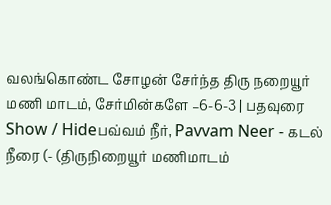வலங்கொண்ட சோழன் சேர்ந்த திரு நறையூர் மணி மாடம், சேர்மின்களே –6-6-3 | பதவுரை Show / Hideபவ்வம் நீர், Pavvam Neer - கடல் நீரை (- (திருநிறையூர் மணிமாடம்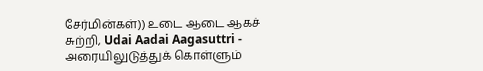சேர்மின்கள்)) உடை ஆடை ஆகச் சுற்றி, Udai Aadai Aagasuttri - அரையிலுடுத்துக் கொள்ளும்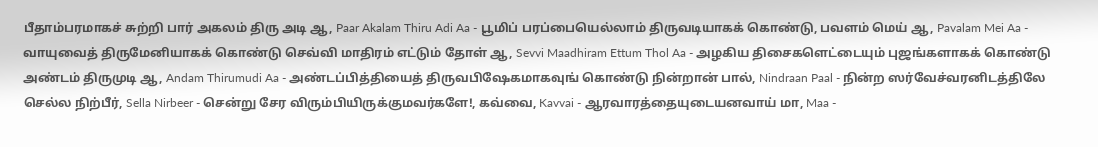பீதாம்பரமாகச் சுற்றி பார் அகலம் திரு அடி ஆ, Paar Akalam Thiru Adi Aa - பூமிப் பரப்பையெல்லாம் திருவடியாகக் கொண்டு, பவளம் மெய் ஆ, Pavalam Mei Aa - வாயுவைத் திருமேனியாகக் கொண்டு செவ்வி மாதிரம் எட்டும் தோள் ஆ, Sevvi Maadhiram Ettum Thol Aa - அழகிய திசைகளெட்டையும் புஜங்களாகக் கொண்டு அண்டம் திருமுடி ஆ, Andam Thirumudi Aa - அண்டப்பித்தியைத் திருவபிஷேகமாகவுங் கொண்டு நின்றான் பால், Nindraan Paal - நின்ற ஸர்வேச்வரனிடத்திலே செல்ல நிற்பீர், Sella Nirbeer - சென்று சேர விரும்பியிருக்குமவர்களே!, கவ்வை, Kavvai - ஆரவாரத்தையுடையனவாய் மா, Maa -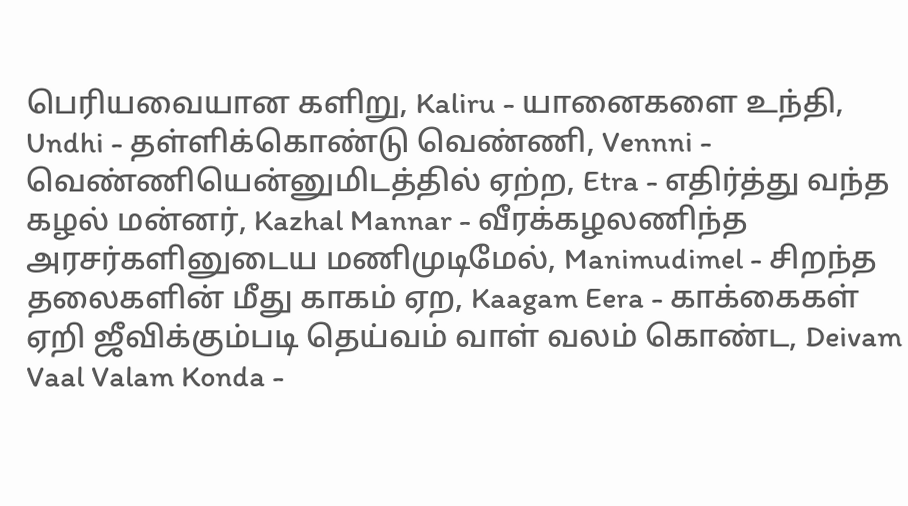பெரியவையான களிறு, Kaliru - யானைகளை உந்தி, Undhi - தள்ளிக்கொண்டு வெண்ணி, Vennni - வெண்ணியென்னுமிடத்தில் ஏற்ற, Etra - எதிர்த்து வந்த கழல் மன்னர், Kazhal Mannar - வீரக்கழலணிந்த அரசர்களினுடைய மணிமுடிமேல், Manimudimel - சிறந்த தலைகளின் மீது காகம் ஏற, Kaagam Eera - காக்கைகள் ஏறி ஜீவிக்கும்படி தெய்வம் வாள் வலம் கொண்ட, Deivam Vaal Valam Konda -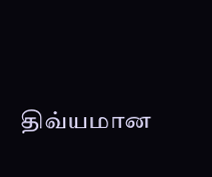திவ்யமான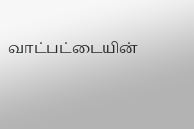வாட்பட்டையின்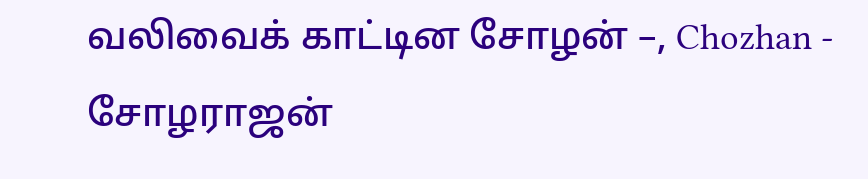வலிவைக் காட்டின சோழன் –, Chozhan - சோழராஜன்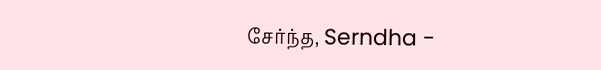சேர்ந்த, Serndha -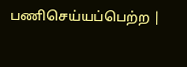பணிசெய்யப்பெற்ற |